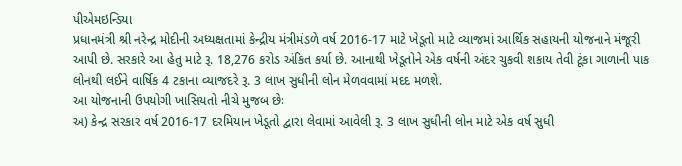પીએમઇન્ડિયા
પ્રધાનમંત્રી શ્રી નરેન્દ્ર મોદીની અધ્યક્ષતામાં કેન્દ્રીય મંત્રીમંડળે વર્ષ 2016-17 માટે ખેડૂતો માટે વ્યાજમાં આર્થિક સહાયની યોજનાને મંજૂરી આપી છે. સરકારે આ હેતુ માટે રૂ. 18,276 કરોડ અંકિત કર્યા છે. આનાથી ખેડૂતોને એક વર્ષની અંદર ચુકવી શકાય તેવી ટૂંકા ગાળાની પાક લોનથી લઈને વાર્ષિક 4 ટકાના વ્યાજદરે રૂ. 3 લાખ સુધીની લોન મેળવવામાં મદદ મળશે.
આ યોજનાની ઉપયોગી ખાસિયતો નીચે મુજબ છેઃ
અ) કેન્દ્ર સરકાર વર્ષ 2016-17 દરમિયાન ખેડૂતો દ્વારા લેવામાં આવેલી રૂ. 3 લાખ સુધીની લોન માટે એક વર્ષ સુધી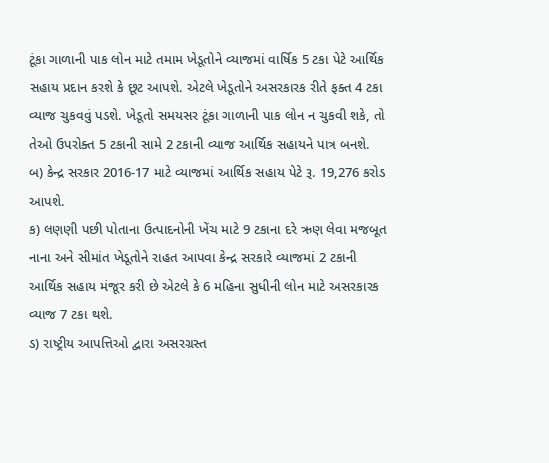ટૂંકા ગાળાની પાક લોન માટે તમામ ખેડૂતોને વ્યાજમાં વાર્ષિક 5 ટકા પેટે આર્થિક સહાય પ્રદાન કરશે કે છૂટ આપશે. એટલે ખેડૂતોને અસરકારક રીતે ફક્ત 4 ટકા વ્યાજ ચુકવવું પડશે. ખેડૂતો સમયસર ટૂંકા ગાળાની પાક લોન ન ચુકવી શકે, તો તેઓ ઉપરોક્ત 5 ટકાની સામે 2 ટકાની વ્યાજ આર્થિક સહાયને પાત્ર બનશે.
બ) કેન્દ્ર સરકાર 2016-17 માટે વ્યાજમાં આર્થિક સહાય પેટે રૂ. 19,276 કરોડ આપશે.
ક) લણણી પછી પોતાના ઉત્પાદનોની ખેંચ માટે 9 ટકાના દરે ઋણ લેવા મજબૂત નાના અને સીમાંત ખેડૂતોને રાહત આપવા કેન્દ્ર સરકારે વ્યાજમાં 2 ટકાની આર્થિક સહાય મંજૂર કરી છે એટલે કે 6 મહિના સુધીની લોન માટે અસરકારક વ્યાજ 7 ટકા થશે.
ડ) રાષ્ટ્રીય આપત્તિઓ દ્વારા અસરગ્રસ્ત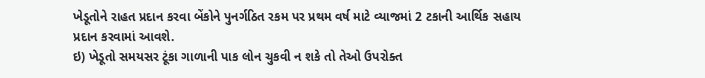ખેડૂતોને રાહત પ્રદાન કરવા બેંકોને પુનર્ગઠિત રકમ પર પ્રથમ વર્ષ માટે વ્યાજમાં 2 ટકાની આર્થિક સહાય પ્રદાન કરવામાં આવશે.
ઇ) ખેડૂતો સમયસર ટૂંકા ગાળાની પાક લોન ચુકવી ન શકે તો તેઓ ઉપરોક્ત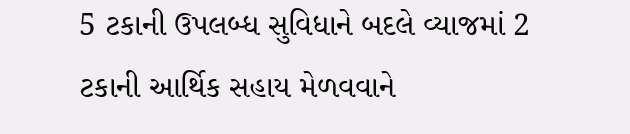5 ટકાની ઉપલબ્ધ સુવિધાને બદલે વ્યાજમાં 2 ટકાની આર્થિક સહાય મેળવવાને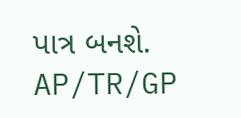પાત્ર બનશે.
AP/TR/GP